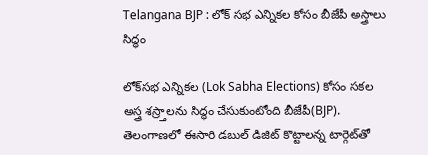Telangana BJP : లోక్ సభ ఎన్నికల కోసం బీజేపీ అస్త్రాలు సిద్ధం

లోక్‌సభ ఎన్నికల (Lok Sabha Elections) కోసం సకల అస్త్ర శస్ర్తాలను సిద్ధం చేసుకుంటోంది బీజేపీ(BJP). తెలంగాణలో ఈసారి డబుల్ డిజిట్ కొట్టాలన్న టార్గెట్‌తో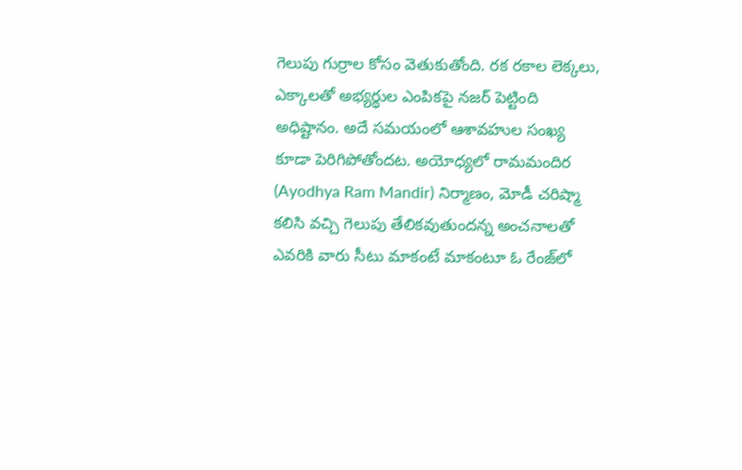గెలుపు గుర్రాల కోసం వెతుకుతోంది. రక రకాల లెక్కలు, ఎక్కాలతో అభ్యర్థుల ఎంపికపై నజర్‌ పెట్టింది అధిష్టానం. అదే సమయంలో ఆశావహుల సంఖ్య కూడా పెరిగిపోతోందట. అయోధ్యలో రామమందిర (Ayodhya Ram Mandir) నిర్మాణం, మోడీ చరిష్మా కలిసి వచ్చి గెలుపు తేలికవుతుందన్న అంచనాలతో ఎవరికి వారు సీటు మాకంటే మాకంటూ ఓ రేంజ్‌లో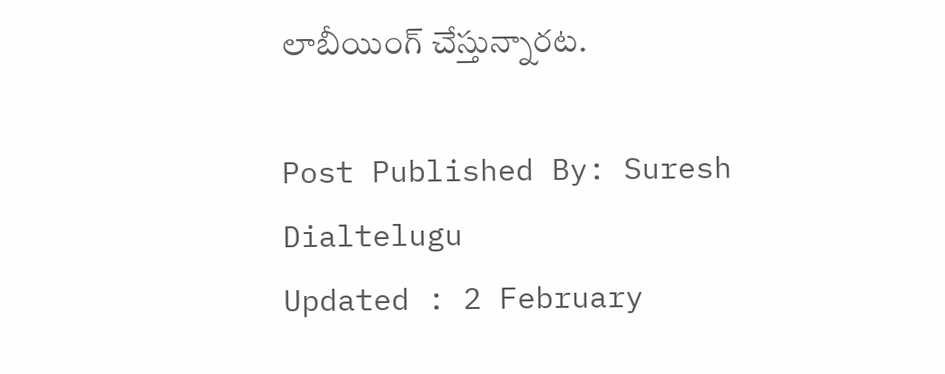లాబీయింగ్‌ చేస్తున్నారట.

Post Published By: Suresh Dialtelugu
Updated : 2 February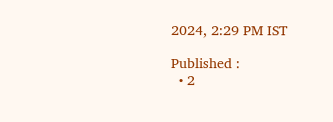2024, 2:29 PM IST

Published :
  • 2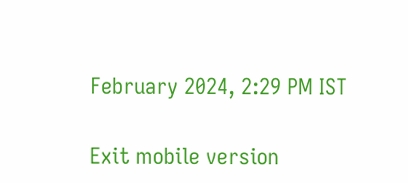February 2024, 2:29 PM IST

Exit mobile version